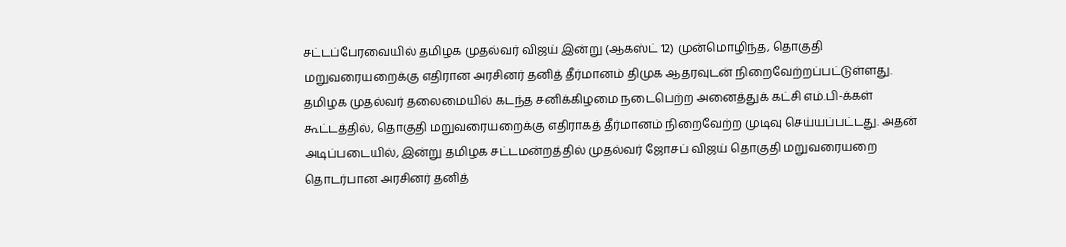சட்டப்பேரவையில் தமிழக முதல்வர் விஜய் இன்று (ஆகஸ்ட் 12) முன்மொழிந்த, தொகுதி மறுவரையறைக்கு எதிரான அரசினர் தனித் தீர்மானம் திமுக ஆதரவுடன் நிறைவேற்றப்பட்டுள்ளது.
தமிழக முதல்வர் தலைமையில் கடந்த சனிக்கிழமை நடைபெற்ற அனைத்துக் கட்சி எம்.பி-க்கள் கூட்டத்தில், தொகுதி மறுவரையறைக்கு எதிராகத் தீர்மானம் நிறைவேற்ற முடிவு செய்யப்பட்டது. அதன் அடிப்படையில், இன்று தமிழக சட்டமன்றத்தில் முதல்வர் ஜோசப் விஜய் தொகுதி மறுவரையறை தொடர்பான அரசினர் தனித்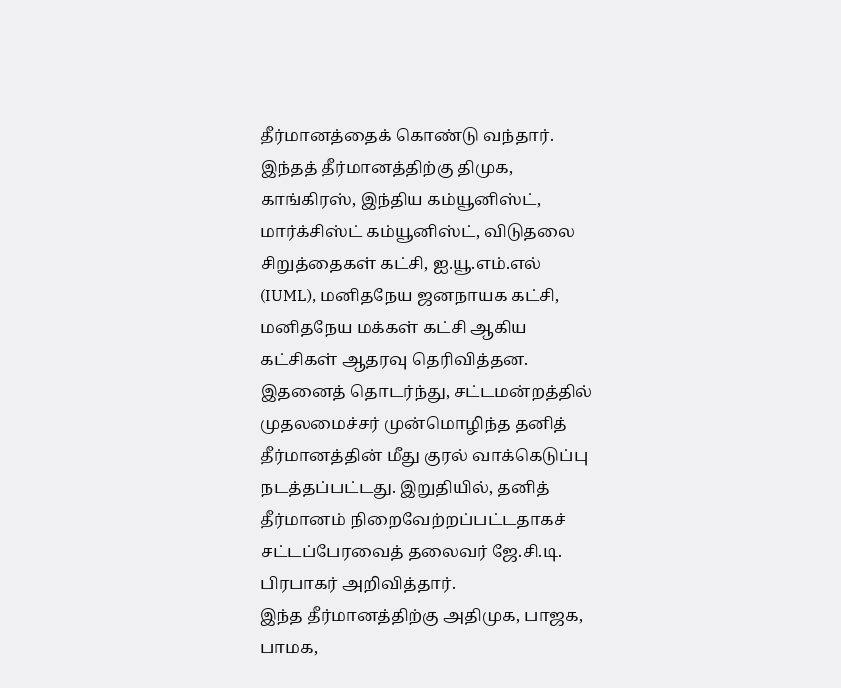தீர்மானத்தைக் கொண்டு வந்தார்.
இந்தத் தீர்மானத்திற்கு திமுக, காங்கிரஸ், இந்திய கம்யூனிஸ்ட், மார்க்சிஸ்ட் கம்யூனிஸ்ட், விடுதலை சிறுத்தைகள் கட்சி, ஐ.யூ.எம்.எல் (IUML), மனிதநேய ஜனநாயக கட்சி, மனிதநேய மக்கள் கட்சி ஆகிய கட்சிகள் ஆதரவு தெரிவித்தன.
இதனைத் தொடர்ந்து, சட்டமன்றத்தில் முதலமைச்சர் முன்மொழிந்த தனித் தீர்மானத்தின் மீது குரல் வாக்கெடுப்பு நடத்தப்பட்டது. இறுதியில், தனித் தீர்மானம் நிறைவேற்றப்பட்டதாகச் சட்டப்பேரவைத் தலைவர் ஜே.சி.டி. பிரபாகர் அறிவித்தார்.
இந்த தீர்மானத்திற்கு அதிமுக, பாஜக, பாமக,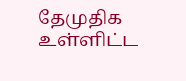தேமுதிக உள்ளிட்ட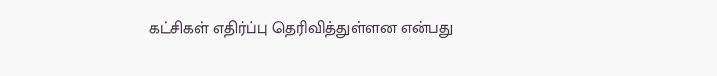கட்சிகள் எதிர்ப்பு தெரிவித்துள்ளன என்பது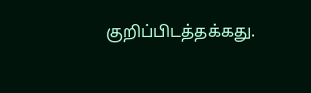குறிப்பிடத்தக்கது.